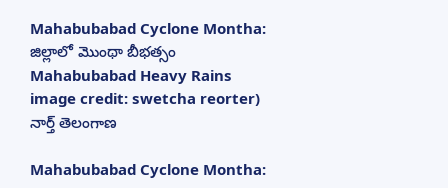Mahabubabad Cyclone Montha: జిల్లాలో మొంథా బీభత్సం
Mahabubabad Heavy Rains image credit: swetcha reorter)
నార్త్ తెలంగాణ

Mahabubabad Cyclone Montha: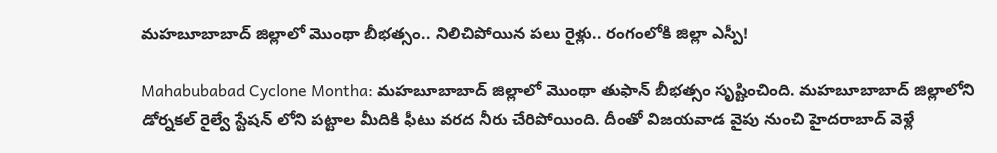మహబూబాబాద్ జిల్లాలో మొంథా బీభత్సం.. నిలిచిపోయిన పలు రైళ్లు.. రంగంలోకి జిల్లా ఎస్పీ!

Mahabubabad Cyclone Montha: మహబూబాబాద్ జిల్లాలో మొంథా తుఫాన్ బీభత్సం సృష్టించింది. మహబూబాబాద్ జిల్లాలోని డోర్నకల్ రైల్వే స్టేషన్ లోని పట్టాల మీదికి ఫీటు వరద నీరు చేరిపోయింది. దీంతో విజయవాడ వైపు నుంచి హైదరాబాద్ వెళ్లే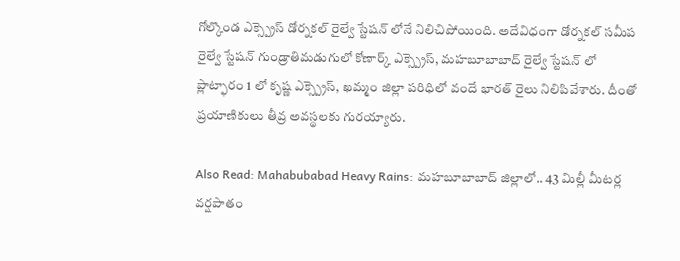గోల్కొండ ఎక్స్ప్రెస్ డోర్నకల్ రైల్వే స్టేషన్ లోనే నిలిచిపోయింది. అదేవిధంగా డోర్నకల్ సమీప రైల్వే స్టేషన్ గుండ్రాతిమడుగులో కోణార్క్ ఎక్స్ప్రెస్, మహబూబాబాద్ రైల్వే స్టేషన్ లో ప్లాట్ఫారం 1 లో కృష్ణ ఎక్స్ప్రెస్, ఖమ్మం జిల్లా పరిధిలో వందే భారత్ రైలు నిలిపివేశారు. దీంతో ప్రయాణికులు తీవ్ర అవస్థలకు గురయ్యారు.

Also Read: Mahabubabad Heavy Rains: మహబూబాబాద్ జిల్లాలో.. 43 మిల్లీ మీటర్ల వర్షపాతం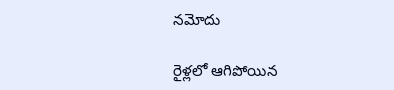నమోదు

రైళ్లలో ఆగిపోయిన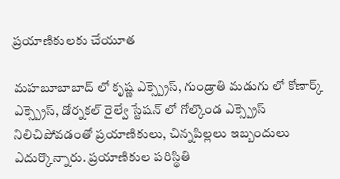ప్రయాణికులకు చేయూత

మహబూబాబాద్ లో కృష్ణ ఎక్స్ప్రెస్, గుండ్రాతి మడుగు లో కోణార్క్ ఎక్స్ప్రెస్, డోర్నకల్ రైల్వే స్టేషన్ లో గోల్కొండ ఎక్స్ప్రెస్ నిలిచిపోవడంతో ప్రయాణికులు, చిన్నపిల్లలు ఇబ్బందులు ఎదుర్కొన్నారు. ప్రయాణికుల పరిస్థితి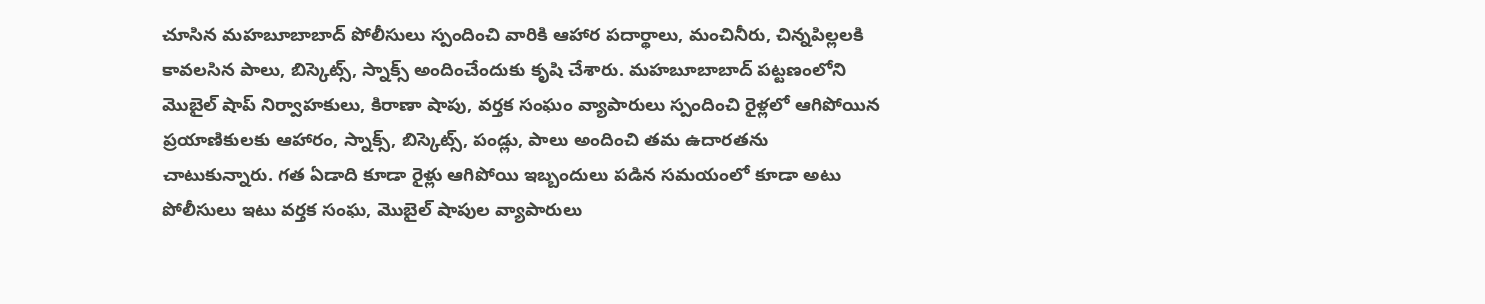చూసిన మహబూబాబాద్ పోలీసులు స్పందించి వారికి ఆహార పదార్థాలు, మంచినీరు, చిన్నపిల్లలకి కావలసిన పాలు, బిస్కెట్స్, స్నాక్స్ అందించేందుకు కృషి చేశారు. మహబూబాబాద్ పట్టణంలోని మొబైల్ షాప్ నిర్వాహకులు, కిరాణా షాపు, వర్తక సంఘం వ్యాపారులు స్పందించి రైళ్లలో ఆగిపోయిన ప్రయాణికులకు ఆహారం, స్నాక్స్, బిస్కెట్స్, పండ్లు, పాలు అందించి తమ ఉదారతను చాటుకున్నారు. గత ఏడాది కూడా రైళ్లు ఆగిపోయి ఇబ్బందులు పడిన సమయంలో కూడా అటు పోలీసులు ఇటు వర్తక సంఘ, మొబైల్ షాపుల వ్యాపారులు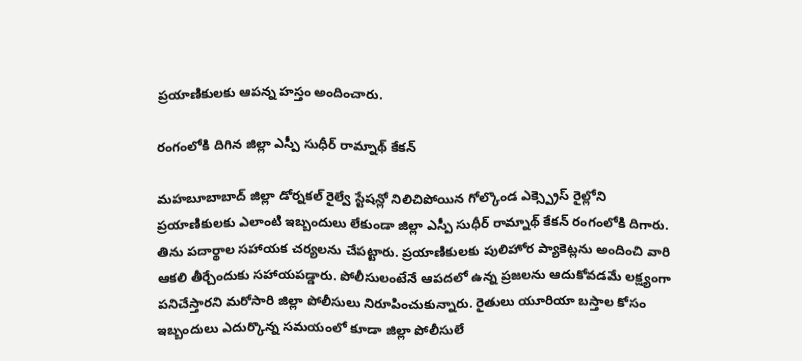ప్రయాణికులకు ఆపన్న హస్తం అందించారు.

రంగంలోకి దిగిన జిల్లా ఎస్పీ సుధీర్ రామ్నాథ్ కేకన్

మహబూబాబాద్ జిల్లా డోర్నకల్ రైల్వే స్టేషన్లో నిలిచిపోయిన గోల్కొండ ఎక్స్ప్రెస్ రైల్లోని ప్రయాణికులకు ఎలాంటి ఇబ్బందులు లేకుండా జిల్లా ఎస్పీ సుధీర్ రామ్నాథ్ కేకన్ రంగంలోకి దిగారు. తిను పదార్థాల సహాయక చర్యలను చేపట్టారు. ప్రయాణికులకు పులిహోర ప్యాకెట్లను అందించి వారి ఆకలి తీర్చేందుకు సహాయపడ్డారు. పోలీసులంటేనే ఆపదలో ఉన్న ప్రజలను ఆదుకోవడమే లక్ష్యంగా పనిచేస్తారని మరోసారి జిల్లా పోలీసులు నిరూపించుకున్నారు. రైతులు యూరియా బస్తాల కోసం ఇబ్బందులు ఎదుర్కొన్న సమయంలో కూడా జిల్లా పోలీసులే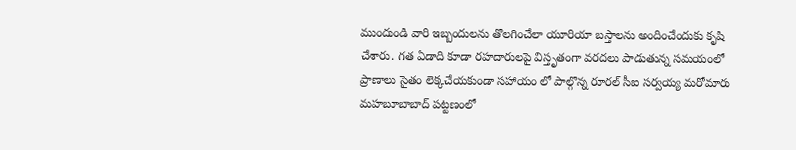ముందుండి వారి ఇబ్బందులను తొలగించేలా యూరియా బస్తాలను అందించేందుకు కృషి చేశారు. గత ఏడాది కూడా రహదారులపై విస్తృతంగా వరదలు పాడుతున్న సమయంలో ప్రాణాలు సైతం లెక్కచేయకుండా సహాయం లో పాల్గొన్న రూరల్ సీఐ సర్వయ్య మరోమారు మహబూబాబాద్ పట్టణంలో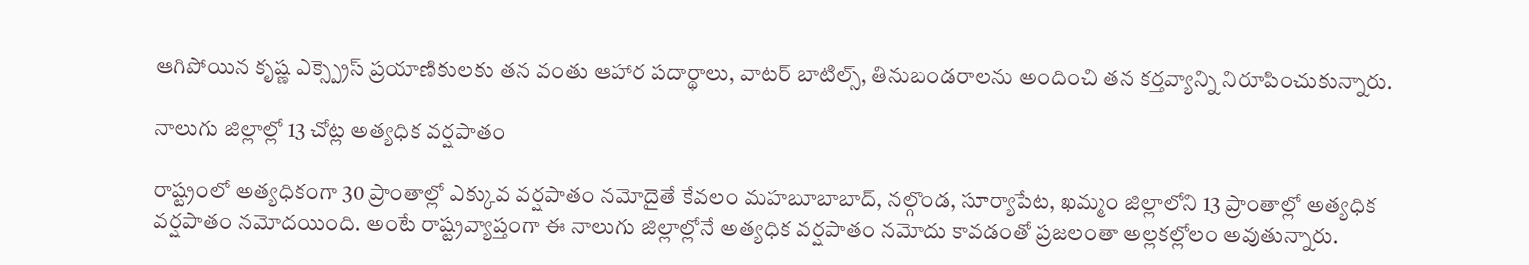ఆగిపోయిన కృష్ణ ఎక్స్ప్రెస్ ప్రయాణికులకు తన వంతు ఆహార పదార్థాలు, వాటర్ బాటిల్స్, తినుబండరాలను అందించి తన కర్తవ్యాన్ని నిరూపించుకున్నారు.

నాలుగు జిల్లాల్లో 13 చోట్ల అత్యధిక వర్షపాతం

రాష్ట్రంలో అత్యధికంగా 30 ప్రాంతాల్లో ఎక్కువ వర్షపాతం నమోదైతే కేవలం మహబూబాబాద్, నల్గొండ, సూర్యాపేట, ఖమ్మం జిల్లాలోని 13 ప్రాంతాల్లో అత్యధిక వర్షపాతం నమోదయింది. అంటే రాష్ట్రవ్యాప్తంగా ఈ నాలుగు జిల్లాల్లోనే అత్యధిక వర్షపాతం నమోదు కావడంతో ప్రజలంతా అల్లకల్లోలం అవుతున్నారు.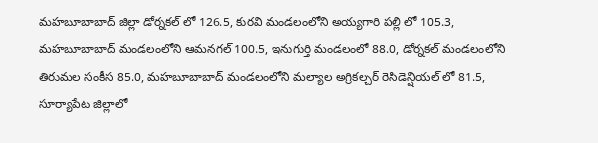మహబూబాబాద్ జిల్లా డోర్నకల్ లో 126.5, కురవి మండలంలోని అయ్యగారి పల్లి లో 105.3, మహబూబాబాద్ మండలంలోని ఆమనగల్ 100.5, ఇనుగుర్తి మండలంలో 88.0, డోర్నకల్ మండలంలోని తిరుమల సంకీస 85.0, మహబూబాబాద్ మండలంలోని మల్యాల అగ్రికల్చర్ రెసిడెన్షియల్ లో 81.5, సూర్యాపేట జిల్లాలో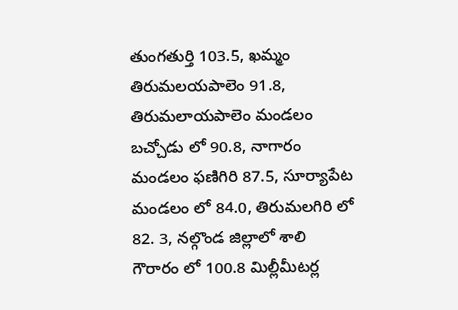తుంగతుర్తి 103.5, ఖమ్మం తిరుమలయపాలెం 91.8, తిరుమలాయపాలెం మండలం బచ్చోడు లో 90.8, నాగారం మండలం ఫణిగిరి 87.5, సూర్యాపేట మండలం లో 84.0, తిరుమలగిరి లో 82. 3, నల్గొండ జిల్లాలో శాలి గౌరారం లో 100.8 మిల్లీమీటర్ల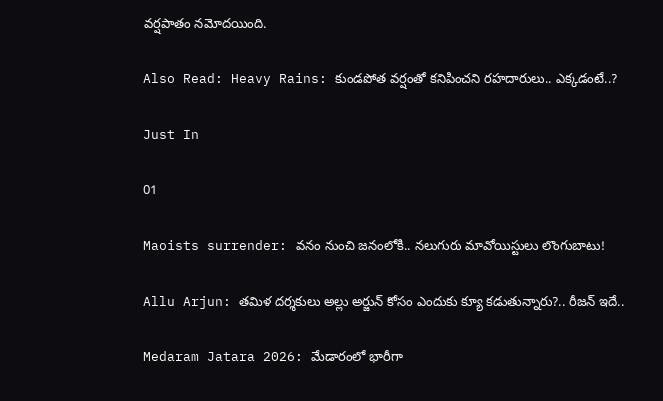వర్షపాతం నమోదయింది.

Also Read: Heavy Rains: కుండపోత వర్షంతో కనిపించని రహదారులు.. ఎక్కడంటే..?

Just In

01

Maoists surrender: వనం నుంచి జనంలోకి.. నలుగురు మావోయిస్టులు లొంగుబాటు!

Allu Arjun: తమిళ దర్శకులు అల్లు అర్జున్ కోసం ఎందుకు క్యూ కడుతున్నారు?.. రీజన్ ఇదే..

Medaram Jatara 2026: మేడారంలో భారీగా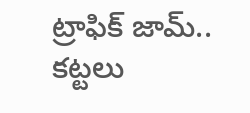ట్రాఫిక్ జామ్.. కట్టలు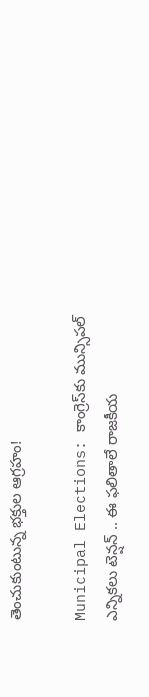తెంచుకుంటున్న భక్తుల ఆగ్రహం!

Municipal Elections: కాంగ్రెస్‌కు మున్సిపల్ ఎన్నికలు టెన్షన్ .. ఈ ఫలితాలే రాజకీయ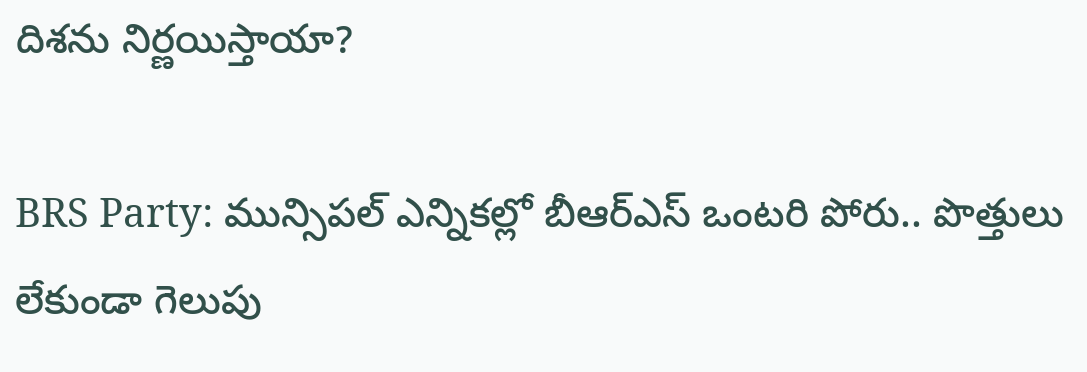దిశను నిర్ణయిస్తాయా?

BRS Party: మున్సిపల్ ఎన్నికల్లో బీఆర్ఎస్ ఒంటరి పోరు.. పొత్తులు లేకుండా గెలుపు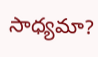సాధ్యమా?